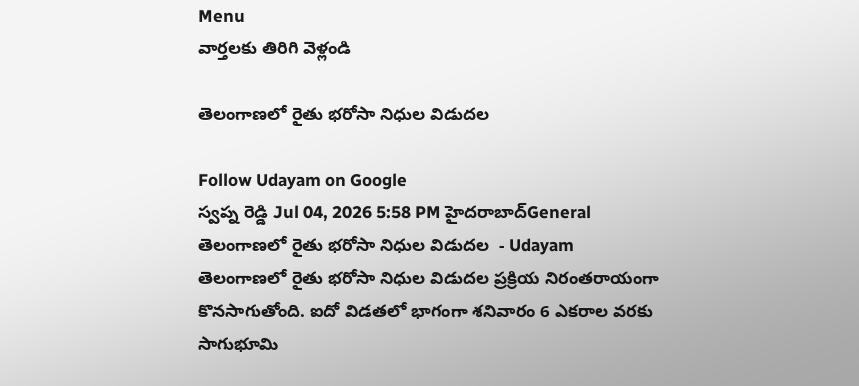Menu
వార్తలకు తిరిగి వెళ్లండి

తెలంగాణలో రైతు భరోసా నిధుల విడుదల

Follow Udayam on Google
స్వప్న రెడ్డి Jul 04, 2026 5:58 PM హైదరాబాద్General
తెలంగాణలో రైతు భరోసా నిధుల విడుదల  - Udayam
తెలంగాణలో రైతు భరోసా నిధుల విడుదల ప్రక్రియ నిరంతరాయంగా కొనసాగుతోంది. ఐదో విడతలో భాగంగా శనివారం 6 ఎకరాల వరకు సాగుభూమి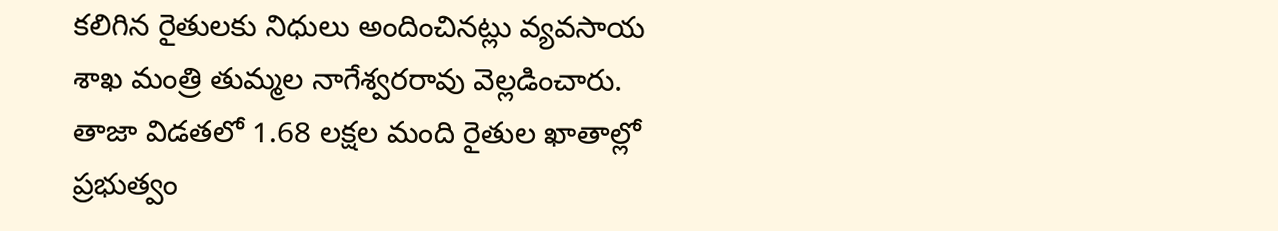కలిగిన రైతులకు నిధులు అందించినట్లు వ్యవసాయ శాఖ మంత్రి తుమ్మల నాగేశ్వరరావు వెల్లడించారు. తాజా విడతలో 1.68 లక్షల మంది రైతుల ఖాతాల్లో ప్రభుత్వం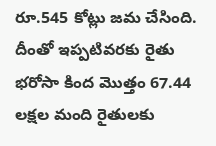రూ.545 కోట్లు జమ చేసింది. దీంతో ఇప్పటివరకు రైతు భరోసా కింద మొత్తం 67.44 లక్షల మంది రైతులకు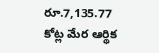రూ.7,135.77 కోట్ల మేర ఆర్థిక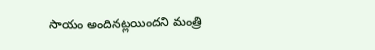సాయం అందినట్లయిందని మంత్రి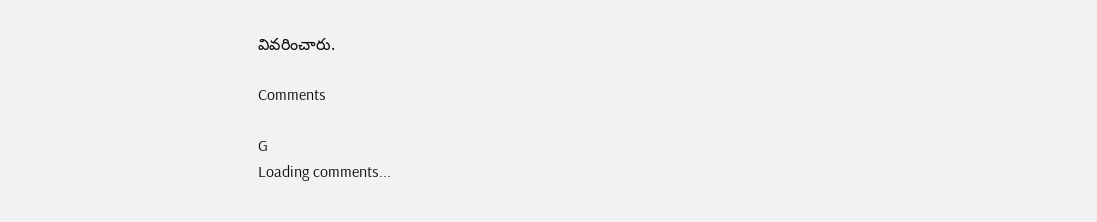వివరించారు.

Comments

G
Loading comments...